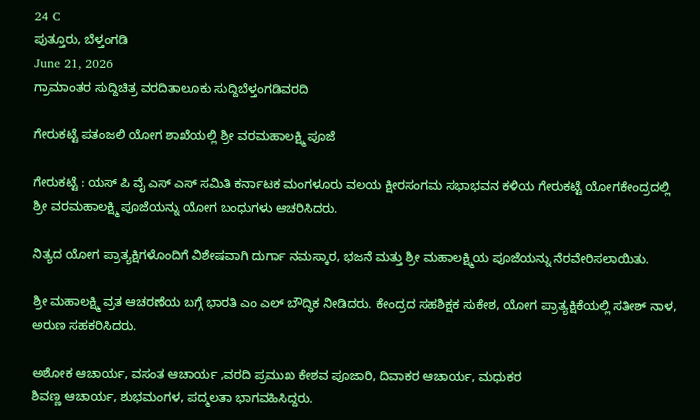24 C
ಪುತ್ತೂರು, ಬೆಳ್ತಂಗಡಿ
June 21, 2026
ಗ್ರಾಮಾಂತರ ಸುದ್ದಿಚಿತ್ರ ವರದಿತಾಲೂಕು ಸುದ್ದಿಬೆಳ್ತಂಗಡಿವರದಿ

ಗೇರುಕಟ್ಟೆ ಪತಂಜಲಿ ಯೋಗ ಶಾಖೆಯಲ್ಲಿ ಶ್ರೀ ವರಮಹಾಲಕ್ಷ್ಮಿ ಪೂಜೆ

ಗೇರುಕಟ್ಟೆ : ಯಸ್ ಪಿ ವೈ ಎಸ್ ಎಸ್ ಸಮಿತಿ ಕರ್ನಾಟಕ ಮಂಗಳೂರು ವಲಯ ಕ್ಷೀರಸಂಗಮ ಸಭಾಭವನ ಕಳಿಯ ಗೇರುಕಟ್ಟೆ ಯೋಗಕೇಂದ್ರದಲ್ಲಿ ಶ್ರೀ ವರಮಹಾಲಕ್ಷ್ಮಿ ಪೂಜೆಯನ್ನು ಯೋಗ ಬಂಧುಗಳು ಆಚರಿಸಿದರು.

ನಿತ್ಯದ ಯೋಗ ಪ್ರಾತ್ಯಕ್ಷಿಗಳೊಂದಿಗೆ ವಿಶೇಷವಾಗಿ ದುರ್ಗಾ ನಮಸ್ಕಾರ, ಭಜನೆ ಮತ್ತು ಶ್ರೀ ಮಹಾಲಕ್ಷ್ಮಿಯ ಪೂಜೆಯನ್ನು ನೆರವೇರಿಸಲಾಯಿತು.

ಶ್ರೀ ಮಹಾಲಕ್ಷ್ಮಿ ವ್ರತ ಆಚರಣೆಯ ಬಗ್ಗೆ ಭಾರತಿ ಎಂ ಎಲ್ ಬೌದ್ಧಿಕ ನೀಡಿದರು. ಕೇಂದ್ರದ ಸಹಶಿಕ್ಷಕ ಸುಕೇಶ, ಯೋಗ ಪ್ರಾತ್ಯಕ್ಷಿಕೆಯಲ್ಲಿ ಸತೀಶ್ ನಾಳ, ಅರುಣ ಸಹಕರಿಸಿದರು.

ಅಶೋಕ ಆಚಾರ್ಯ, ವಸಂತ ಆಚಾರ್ಯ ,ವರದಿ ಪ್ರಮುಖ ಕೇಶವ ಪೂಜಾರಿ, ದಿವಾಕರ ಆಚಾರ್ಯ, ಮಧುಕರ
ಶಿವಣ್ಣ ಆಚಾರ್ಯ, ಶುಭಮಂಗಳ, ಪದ್ಮಲತಾ ಭಾಗವಹಿಸಿದ್ದರು.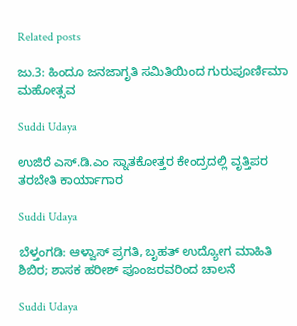Related posts

ಜು.3: ಹಿಂದೂ ಜನಜಾಗೃತಿ ಸಮಿತಿಯಿಂದ ಗುರುಪೂರ್ಣಿಮಾ ಮಹೋತ್ಸವ

Suddi Udaya

ಉಜಿರೆ ಎಸ್.ಡಿ.ಎಂ ಸ್ನಾತಕೋತ್ತರ ಕೇಂದ್ರದಲ್ಲಿ ವೃತ್ತಿಪರ ತರಬೇತಿ ಕಾರ್ಯಾಗಾರ

Suddi Udaya

ಬೆಳ್ತಂಗಡಿ: ಆಳ್ವಾಸ್ ಪ್ರಗತಿ, ಬೃಹತ್ ಉದ್ಯೋಗ ಮಾಹಿತಿ ಶಿಬಿರ; ಶಾಸಕ ಹರೀಶ್ ಪೂಂಜರವರಿಂದ ಚಾಲನೆ

Suddi Udaya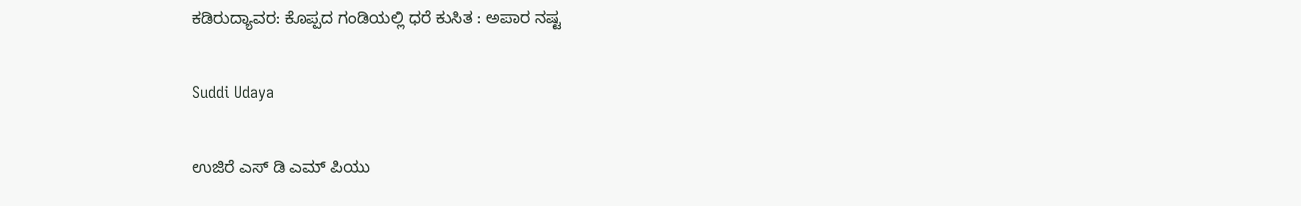ಕಡಿರುದ್ಯಾವರ: ಕೊಪ್ಪದ ಗಂಡಿಯಲ್ಲಿ ಧರೆ ಕುಸಿತ : ಅಪಾರ ನಷ್ಟ

Suddi Udaya

ಉಜಿರೆ ಎಸ್ ಡಿ ಎಮ್ ಪಿಯು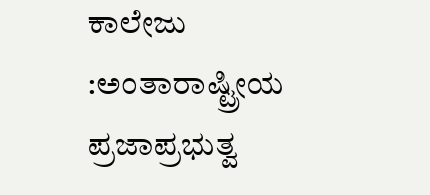ಕಾಲೇಜು :ಅಂತಾರಾಷ್ಟ್ರೀಯ ಪ್ರಜಾಪ್ರಭುತ್ವ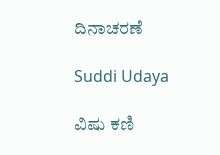ದಿನಾಚರಣೆ

Suddi Udaya

ವಿಷು ಕಣಿ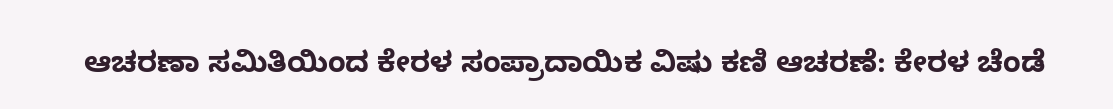ಆಚರಣಾ ಸಮಿತಿಯಿಂದ ಕೇರಳ ಸಂಪ್ರಾದಾಯಿಕ ವಿಷು ಕಣಿ ಆಚರಣೆ: ಕೇರಳ ಚೆಂಡೆ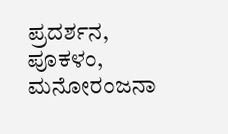ಪ್ರದರ್ಶನ, ಪೂಕಳಂ, ಮನೋರಂಜನಾ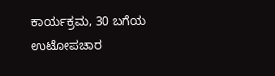ಕಾರ್ಯಕ್ರಮ, 30 ಬಗೆಯ ಉಟೋಪಚಾರ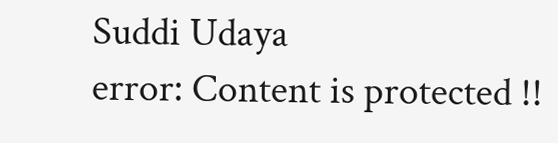Suddi Udaya
error: Content is protected !!